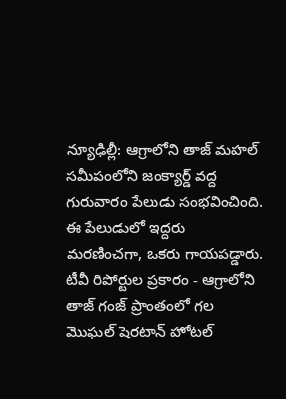న్యూఢిల్లీ: ఆగ్రాలోని తాజ్ మహల్ సమీపంలోని జంక్యార్డ్ వద్ద గురువారం పేలుడు సంభవించింది. ఈ పేలుడులో ఇద్దరు మరణించగా, ఒకరు గాయపడ్డారు.
టీవీ రిపోర్టుల ప్రకారం - ఆగ్రాలోని తాజ్ గంజ్ ప్రాంతంలో గల మొఘల్ షెరటాన్ హోటల్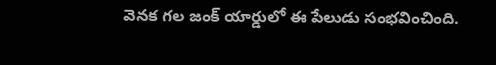వెనక గల జంక్ యార్డులో ఈ పేలుడు సంభవించింది.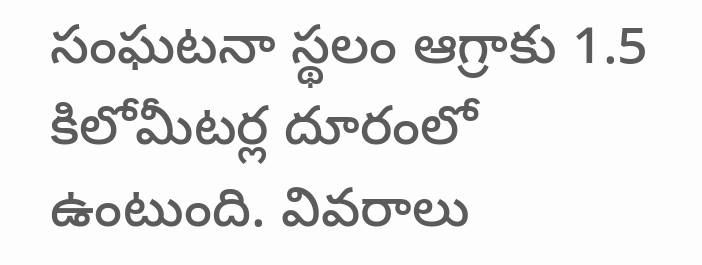సంఘటనా స్థలం ఆగ్రాకు 1.5 కిలోమీటర్ల దూరంలో ఉంటుంది. వివరాలు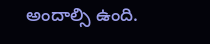అందాల్సి ఉంది.